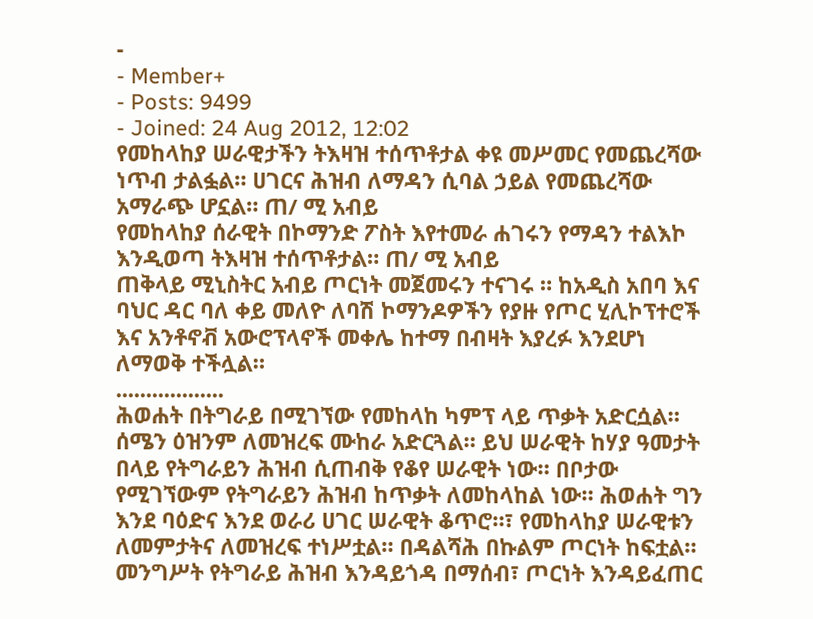-
- Member+
- Posts: 9499
- Joined: 24 Aug 2012, 12:02
የመከላከያ ሠራዊታችን ትእዛዝ ተሰጥቶታል ቀዩ መሥመር የመጨረሻው ነጥብ ታልፏል። ሀገርና ሕዝብ ለማዳን ሲባል ኃይል የመጨረሻው አማራጭ ሆኗል። ጠ/ ሚ አብይ
የመከላከያ ሰራዊት በኮማንድ ፖስት እየተመራ ሐገሩን የማዳን ተልእኮ እንዲወጣ ትእዛዝ ተሰጥቶታል። ጠ/ ሚ አብይ
ጠቅላይ ሚኒስትር አብይ ጦርነት መጀመሩን ተናገሩ ። ከአዲስ አበባ እና ባህር ዳር ባለ ቀይ መለዮ ለባሽ ኮማንዶዎችን የያዙ የጦር ሂሊኮፕተሮች እና አንቶኖቭ አውሮፕላኖች መቀሌ ከተማ በብዛት እያረፉ እንደሆነ ለማወቅ ተችሏል።
..................
ሕወሐት በትግራይ በሚገኘው የመከላከ ካምፕ ላይ ጥቃት አድርሷል። ሰሜን ዕዝንም ለመዝረፍ ሙከራ አድርጓል። ይህ ሠራዊት ከሃያ ዓመታት በላይ የትግራይን ሕዝብ ሲጠብቅ የቆየ ሠራዊት ነው። በቦታው የሚገኘውም የትግራይን ሕዝብ ከጥቃት ለመከላከል ነው። ሕወሐት ግን እንደ ባዕድና እንደ ወራሪ ሀገር ሠራዊት ቆጥሮ።፣ የመከላከያ ሠራዊቱን ለመምታትና ለመዝረፍ ተነሥቷል። በዳልሻሕ በኩልም ጦርነት ከፍቷል።
መንግሥት የትግራይ ሕዝብ እንዳይጎዳ በማሰብ፣ ጦርነት እንዳይፈጠር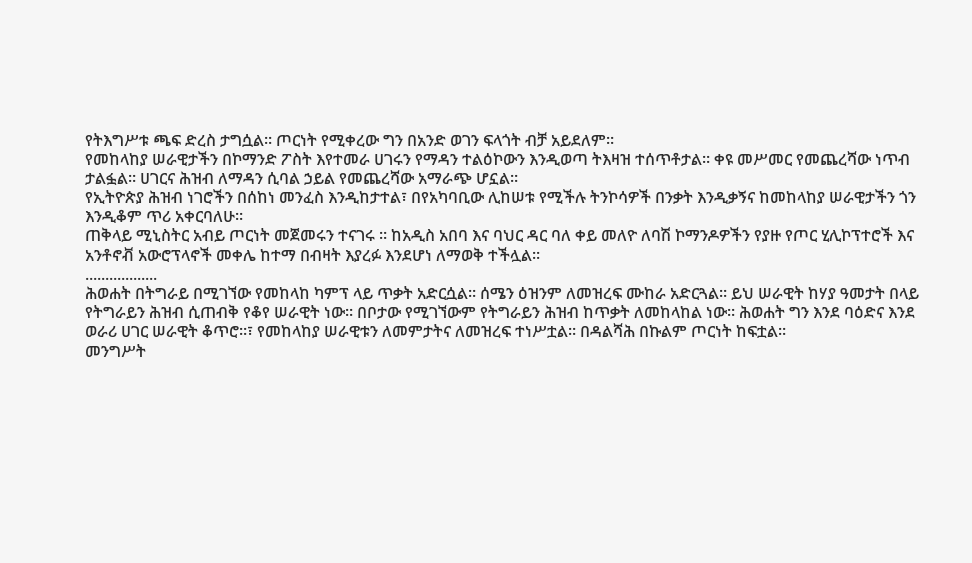የትእግሥቱ ጫፍ ድረስ ታግሷል። ጦርነት የሚቀረው ግን በአንድ ወገን ፍላጎት ብቻ አይደለም።
የመከላከያ ሠራዊታችን በኮማንድ ፖስት እየተመራ ሀገሩን የማዳን ተልዕኮውን እንዲወጣ ትእዛዝ ተሰጥቶታል። ቀዩ መሥመር የመጨረሻው ነጥብ ታልፏል። ሀገርና ሕዝብ ለማዳን ሲባል ኃይል የመጨረሻው አማራጭ ሆኗል።
የኢትዮጵያ ሕዝብ ነገሮችን በሰከነ መንፈስ እንዲከታተል፣ በየአካባቢው ሊከሠቱ የሚችሉ ትንኮሳዎች በንቃት እንዲቃኝና ከመከላከያ ሠራዊታችን ጎን እንዲቆም ጥሪ አቀርባለሁ።
ጠቅላይ ሚኒስትር አብይ ጦርነት መጀመሩን ተናገሩ ። ከአዲስ አበባ እና ባህር ዳር ባለ ቀይ መለዮ ለባሽ ኮማንዶዎችን የያዙ የጦር ሂሊኮፕተሮች እና አንቶኖቭ አውሮፕላኖች መቀሌ ከተማ በብዛት እያረፉ እንደሆነ ለማወቅ ተችሏል።
..................
ሕወሐት በትግራይ በሚገኘው የመከላከ ካምፕ ላይ ጥቃት አድርሷል። ሰሜን ዕዝንም ለመዝረፍ ሙከራ አድርጓል። ይህ ሠራዊት ከሃያ ዓመታት በላይ የትግራይን ሕዝብ ሲጠብቅ የቆየ ሠራዊት ነው። በቦታው የሚገኘውም የትግራይን ሕዝብ ከጥቃት ለመከላከል ነው። ሕወሐት ግን እንደ ባዕድና እንደ ወራሪ ሀገር ሠራዊት ቆጥሮ።፣ የመከላከያ ሠራዊቱን ለመምታትና ለመዝረፍ ተነሥቷል። በዳልሻሕ በኩልም ጦርነት ከፍቷል።
መንግሥት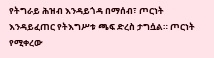የትግራይ ሕዝብ እንዳይጎዳ በማሰብ፣ ጦርነት እንዳይፈጠር የትእግሥቱ ጫፍ ድረስ ታግሷል። ጦርነት የሚቀረው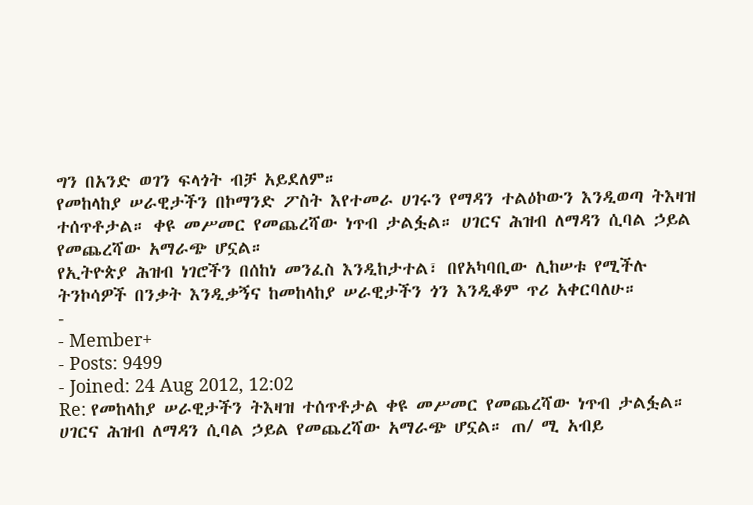ግን በአንድ ወገን ፍላጎት ብቻ አይደለም።
የመከላከያ ሠራዊታችን በኮማንድ ፖስት እየተመራ ሀገሩን የማዳን ተልዕኮውን እንዲወጣ ትእዛዝ ተሰጥቶታል። ቀዩ መሥመር የመጨረሻው ነጥብ ታልፏል። ሀገርና ሕዝብ ለማዳን ሲባል ኃይል የመጨረሻው አማራጭ ሆኗል።
የኢትዮጵያ ሕዝብ ነገሮችን በሰከነ መንፈስ እንዲከታተል፣ በየአካባቢው ሊከሠቱ የሚችሉ ትንኮሳዎች በንቃት እንዲቃኝና ከመከላከያ ሠራዊታችን ጎን እንዲቆም ጥሪ አቀርባለሁ።
-
- Member+
- Posts: 9499
- Joined: 24 Aug 2012, 12:02
Re: የመከላከያ ሠራዊታችን ትእዛዝ ተሰጥቶታል ቀዩ መሥመር የመጨረሻው ነጥብ ታልፏል። ሀገርና ሕዝብ ለማዳን ሲባል ኃይል የመጨረሻው አማራጭ ሆኗል። ጠ/ ሚ አብይ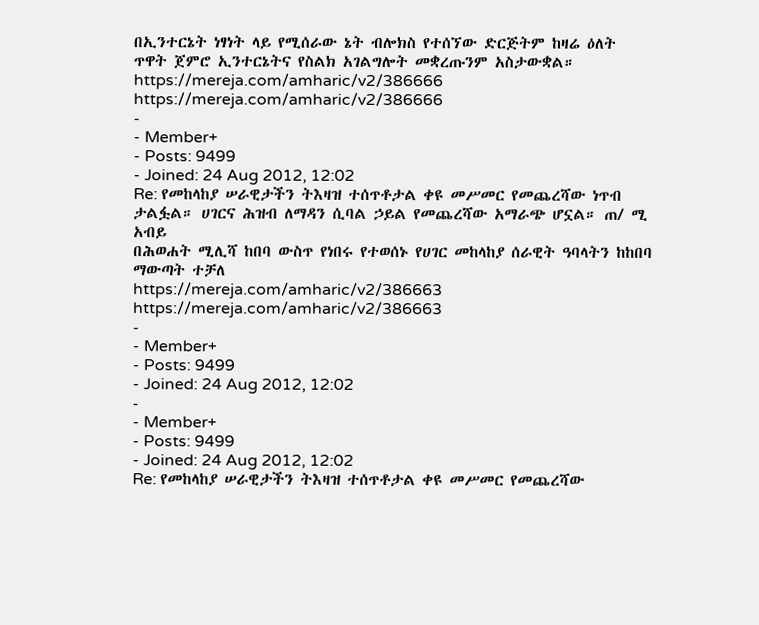በኢንተርኔት ነፃነት ላይ የሚሰራው ኔት ብሎክስ የተሰኘው ድርጅትም ከዛሬ ዕለት ጥዋት ጀምሮ ኢንተርኔትና የስልክ አገልግሎት መቋረጡንም አስታውቋል።
https://mereja.com/amharic/v2/386666
https://mereja.com/amharic/v2/386666
-
- Member+
- Posts: 9499
- Joined: 24 Aug 2012, 12:02
Re: የመከላከያ ሠራዊታችን ትእዛዝ ተሰጥቶታል ቀዩ መሥመር የመጨረሻው ነጥብ ታልፏል። ሀገርና ሕዝብ ለማዳን ሲባል ኃይል የመጨረሻው አማራጭ ሆኗል። ጠ/ ሚ አብይ
በሕወሐት ሚሊሻ ከበባ ውስጥ የነበሩ የተወሰኑ የሀገር መከላከያ ሰራዊት ዓባላትን ከከበባ ማውጣት ተቻለ
https://mereja.com/amharic/v2/386663
https://mereja.com/amharic/v2/386663
-
- Member+
- Posts: 9499
- Joined: 24 Aug 2012, 12:02
-
- Member+
- Posts: 9499
- Joined: 24 Aug 2012, 12:02
Re: የመከላከያ ሠራዊታችን ትእዛዝ ተሰጥቶታል ቀዩ መሥመር የመጨረሻው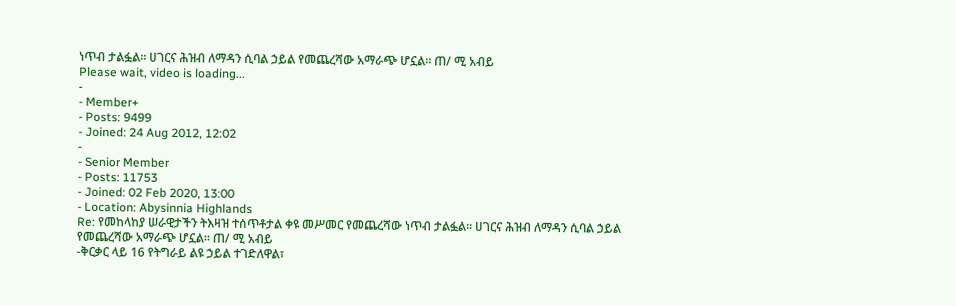ነጥብ ታልፏል። ሀገርና ሕዝብ ለማዳን ሲባል ኃይል የመጨረሻው አማራጭ ሆኗል። ጠ/ ሚ አብይ
Please wait, video is loading...
-
- Member+
- Posts: 9499
- Joined: 24 Aug 2012, 12:02
-
- Senior Member
- Posts: 11753
- Joined: 02 Feb 2020, 13:00
- Location: Abysinnia Highlands
Re: የመከላከያ ሠራዊታችን ትእዛዝ ተሰጥቶታል ቀዩ መሥመር የመጨረሻው ነጥብ ታልፏል። ሀገርና ሕዝብ ለማዳን ሲባል ኃይል የመጨረሻው አማራጭ ሆኗል። ጠ/ ሚ አብይ
-ቅርቃር ላይ 16 የትግራይ ልዩ ኃይል ተገድለዋል፣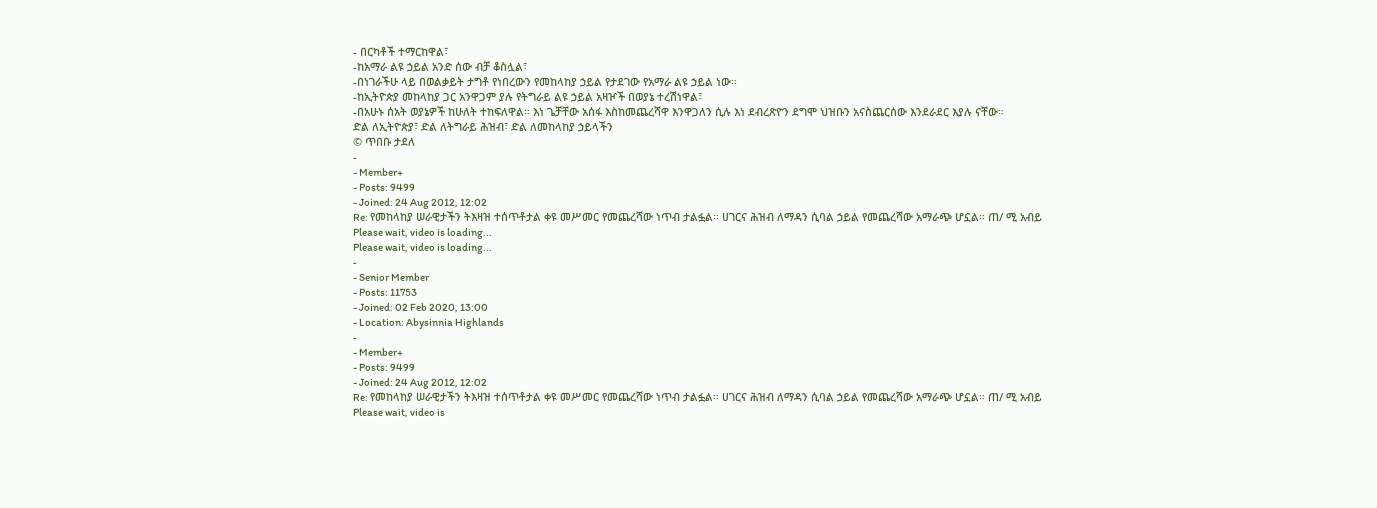- በርካቶች ተማርከዋል፣
-ከአማራ ልዩ ኃይል አንድ ሰው ብቻ ቆስሏል፣
-በነገራችሁ ላይ በወልቃይት ታግቶ የነበረውን የመከላከያ ኃይል የታደገው የአማራ ልዩ ኃይል ነው።
-ከኢትዮጵያ መከላከያ ጋር አንዋጋም ያሉ የትግራይ ልዩ ኃይል አዛዦች በወያኔ ተረሽነዋል፣
-በአሁኑ ሰአት ወያኔዎች ከሁለት ተከፍለዋል። እነ ጌቻቸው አሰፋ እስከመጨረሻዋ እንዋጋለን ሲሉ እነ ደብረጽዮን ደግሞ ህዝቡን አናስጨርሰው እንደራደር እያሉ ናቸው።
ድል ለኢትዮጵያ፣ ድል ለትግራይ ሕዝብ፣ ድል ለመከላከያ ኃይላችን
© ጥበቡ ታደለ
-
- Member+
- Posts: 9499
- Joined: 24 Aug 2012, 12:02
Re: የመከላከያ ሠራዊታችን ትእዛዝ ተሰጥቶታል ቀዩ መሥመር የመጨረሻው ነጥብ ታልፏል። ሀገርና ሕዝብ ለማዳን ሲባል ኃይል የመጨረሻው አማራጭ ሆኗል። ጠ/ ሚ አብይ
Please wait, video is loading...
Please wait, video is loading...
-
- Senior Member
- Posts: 11753
- Joined: 02 Feb 2020, 13:00
- Location: Abysinnia Highlands
-
- Member+
- Posts: 9499
- Joined: 24 Aug 2012, 12:02
Re: የመከላከያ ሠራዊታችን ትእዛዝ ተሰጥቶታል ቀዩ መሥመር የመጨረሻው ነጥብ ታልፏል። ሀገርና ሕዝብ ለማዳን ሲባል ኃይል የመጨረሻው አማራጭ ሆኗል። ጠ/ ሚ አብይ
Please wait, video is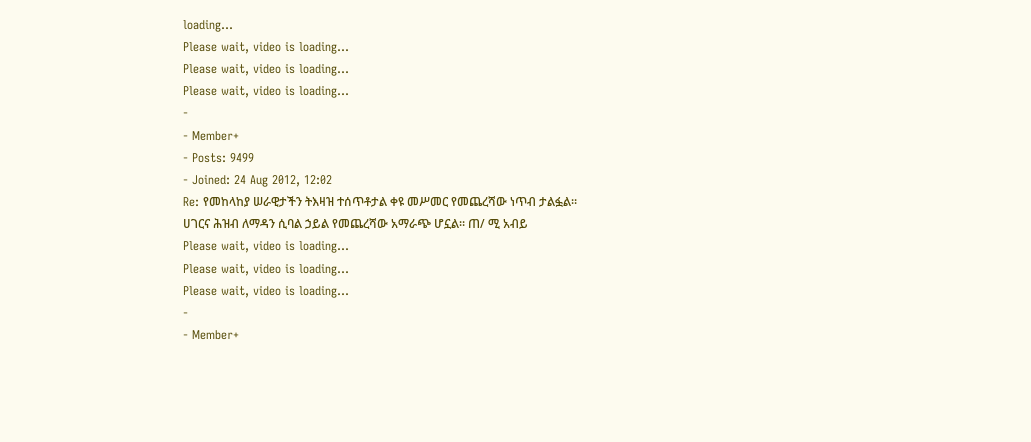loading...
Please wait, video is loading...
Please wait, video is loading...
Please wait, video is loading...
-
- Member+
- Posts: 9499
- Joined: 24 Aug 2012, 12:02
Re: የመከላከያ ሠራዊታችን ትእዛዝ ተሰጥቶታል ቀዩ መሥመር የመጨረሻው ነጥብ ታልፏል። ሀገርና ሕዝብ ለማዳን ሲባል ኃይል የመጨረሻው አማራጭ ሆኗል። ጠ/ ሚ አብይ
Please wait, video is loading...
Please wait, video is loading...
Please wait, video is loading...
-
- Member+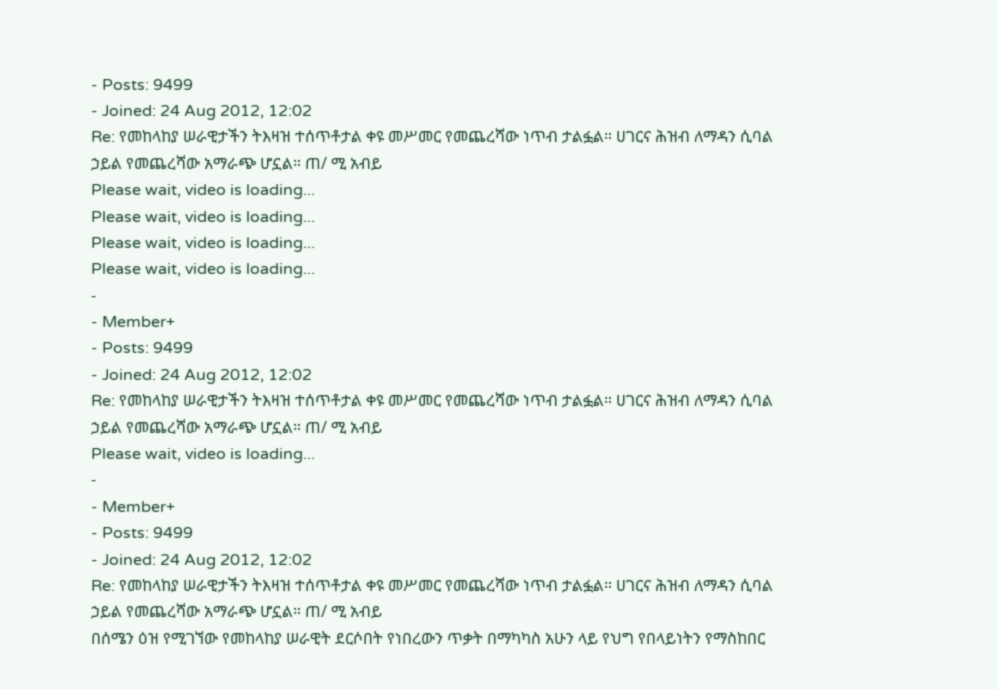- Posts: 9499
- Joined: 24 Aug 2012, 12:02
Re: የመከላከያ ሠራዊታችን ትእዛዝ ተሰጥቶታል ቀዩ መሥመር የመጨረሻው ነጥብ ታልፏል። ሀገርና ሕዝብ ለማዳን ሲባል ኃይል የመጨረሻው አማራጭ ሆኗል። ጠ/ ሚ አብይ
Please wait, video is loading...
Please wait, video is loading...
Please wait, video is loading...
Please wait, video is loading...
-
- Member+
- Posts: 9499
- Joined: 24 Aug 2012, 12:02
Re: የመከላከያ ሠራዊታችን ትእዛዝ ተሰጥቶታል ቀዩ መሥመር የመጨረሻው ነጥብ ታልፏል። ሀገርና ሕዝብ ለማዳን ሲባል ኃይል የመጨረሻው አማራጭ ሆኗል። ጠ/ ሚ አብይ
Please wait, video is loading...
-
- Member+
- Posts: 9499
- Joined: 24 Aug 2012, 12:02
Re: የመከላከያ ሠራዊታችን ትእዛዝ ተሰጥቶታል ቀዩ መሥመር የመጨረሻው ነጥብ ታልፏል። ሀገርና ሕዝብ ለማዳን ሲባል ኃይል የመጨረሻው አማራጭ ሆኗል። ጠ/ ሚ አብይ
በሰሜን ዕዝ የሚገኘው የመከላከያ ሠራዊት ደርሶበት የነበረውን ጥቃት በማካካስ አሁን ላይ የህግ የበላይነትን የማስከበር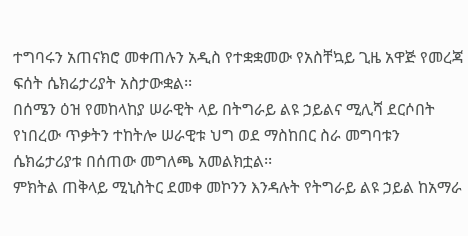ተግባሩን አጠናክሮ መቀጠሉን አዲስ የተቋቋመው የአስቸኳይ ጊዜ አዋጅ የመረጃ ፍሰት ሴክሬታሪያት አስታውቋል፡፡
በሰሜን ዕዝ የመከላከያ ሠራዊት ላይ በትግራይ ልዩ ኃይልና ሚሊሻ ደርሶበት የነበረው ጥቃትን ተከትሎ ሠራዊቱ ህግ ወደ ማስከበር ስራ መግባቱን ሴክሬታሪያቱ በሰጠው መግለጫ አመልክቷል፡፡
ምክትል ጠቅላይ ሚኒስትር ደመቀ መኮንን እንዳሉት የትግራይ ልዩ ኃይል ከአማራ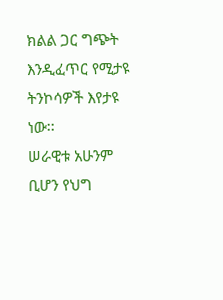ክልል ጋር ግጭት እንዲፈጥር የሚታዩ ትንኮሳዎች እየታዩ ነው፡፡
ሠራዊቱ አሁንም ቢሆን የህግ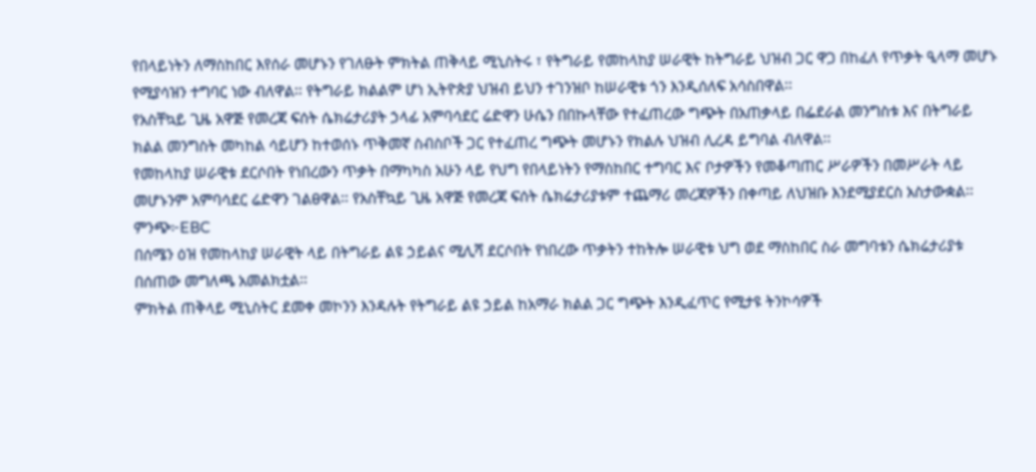የበላይነትን ለማስከበር እየሰራ መሆኑን የገለፁት ምክትል ጠቅላይ ሚኒስትሩ ፣ የትግራይ የመከላከያ ሠራዊት ከትግራይ ህዝብ ጋር ዋጋ በከፈለ የጥቃት ዒላማ መሆኑ የሚያሳዝን ተግባር ነው ብለዋል፡፡ የትግራይ ክልልም ሆነ ኢትዮጵያ ህዝብ ይህን ተገንዝቦ ከሠራዊቱ ጎን እንዲሰለፍ አሳስበዋል፡፡
የአስቸኳይ ጊዜ አዋጅ የመረጃ ፍሰት ሴክሬታሪያት ኃላፊ አምባሳደር ሬድዋን ሁሴን በበኩላቸው የተፈጠረው ግጭት በአጠቃላይ በፌደራል መንግስቱ እና በትግራይ ክልል መንግስት መካከል ሳይሆን ከተወሰኑ ጥቅመኛ ስብስቦች ጋር የተፈጠረ ግጭት መሆኑን የክልሉ ህዝብ ሊረዳ ይግባል ብለዋል፡፡
የመከላከያ ሠራዊቱ ደርሶበት የነበረውን ጥቃት በማካካስ አሁን ላይ የህግ የበላይነትን የማስከበር ተግባር እና ቦታዎችን የመቆጣጠር ሥራዎችን በመሥራት ላይ መሆኑንም አምባሳደር ሬድዋን ገልፀዋል፡፡ የአስቸኳይ ጊዜ አዋጅ የመረጃ ፍሰት ሴክሬታሪያቱም ተጨማሪ መረጃዎችን በቀጣይ ለህዝቡ እንደሚያደርስ አስታውቋል፡፡ ምንጭ፦EBC
በሰሜን ዕዝ የመከላከያ ሠራዊት ላይ በትግራይ ልዩ ኃይልና ሚሊሻ ደርሶበት የነበረው ጥቃትን ተከትሎ ሠራዊቱ ህግ ወደ ማስከበር ስራ መግባቱን ሴክሬታሪያቱ በሰጠው መግለጫ አመልክቷል፡፡
ምክትል ጠቅላይ ሚኒስትር ደመቀ መኮንን እንዳሉት የትግራይ ልዩ ኃይል ከአማራ ክልል ጋር ግጭት እንዲፈጥር የሚታዩ ትንኮሳዎች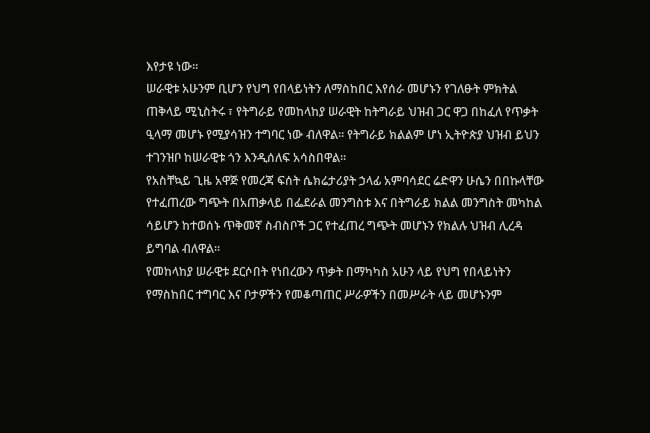እየታዩ ነው፡፡
ሠራዊቱ አሁንም ቢሆን የህግ የበላይነትን ለማስከበር እየሰራ መሆኑን የገለፁት ምክትል ጠቅላይ ሚኒስትሩ ፣ የትግራይ የመከላከያ ሠራዊት ከትግራይ ህዝብ ጋር ዋጋ በከፈለ የጥቃት ዒላማ መሆኑ የሚያሳዝን ተግባር ነው ብለዋል፡፡ የትግራይ ክልልም ሆነ ኢትዮጵያ ህዝብ ይህን ተገንዝቦ ከሠራዊቱ ጎን እንዲሰለፍ አሳስበዋል፡፡
የአስቸኳይ ጊዜ አዋጅ የመረጃ ፍሰት ሴክሬታሪያት ኃላፊ አምባሳደር ሬድዋን ሁሴን በበኩላቸው የተፈጠረው ግጭት በአጠቃላይ በፌደራል መንግስቱ እና በትግራይ ክልል መንግስት መካከል ሳይሆን ከተወሰኑ ጥቅመኛ ስብስቦች ጋር የተፈጠረ ግጭት መሆኑን የክልሉ ህዝብ ሊረዳ ይግባል ብለዋል፡፡
የመከላከያ ሠራዊቱ ደርሶበት የነበረውን ጥቃት በማካካስ አሁን ላይ የህግ የበላይነትን የማስከበር ተግባር እና ቦታዎችን የመቆጣጠር ሥራዎችን በመሥራት ላይ መሆኑንም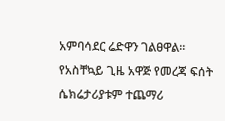አምባሳደር ሬድዋን ገልፀዋል፡፡ የአስቸኳይ ጊዜ አዋጅ የመረጃ ፍሰት ሴክሬታሪያቱም ተጨማሪ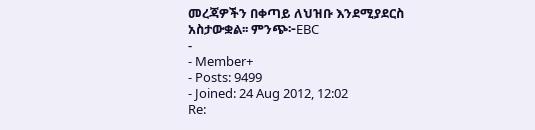መረጃዎችን በቀጣይ ለህዝቡ እንደሚያደርስ አስታውቋል፡፡ ምንጭ፦EBC
-
- Member+
- Posts: 9499
- Joined: 24 Aug 2012, 12:02
Re: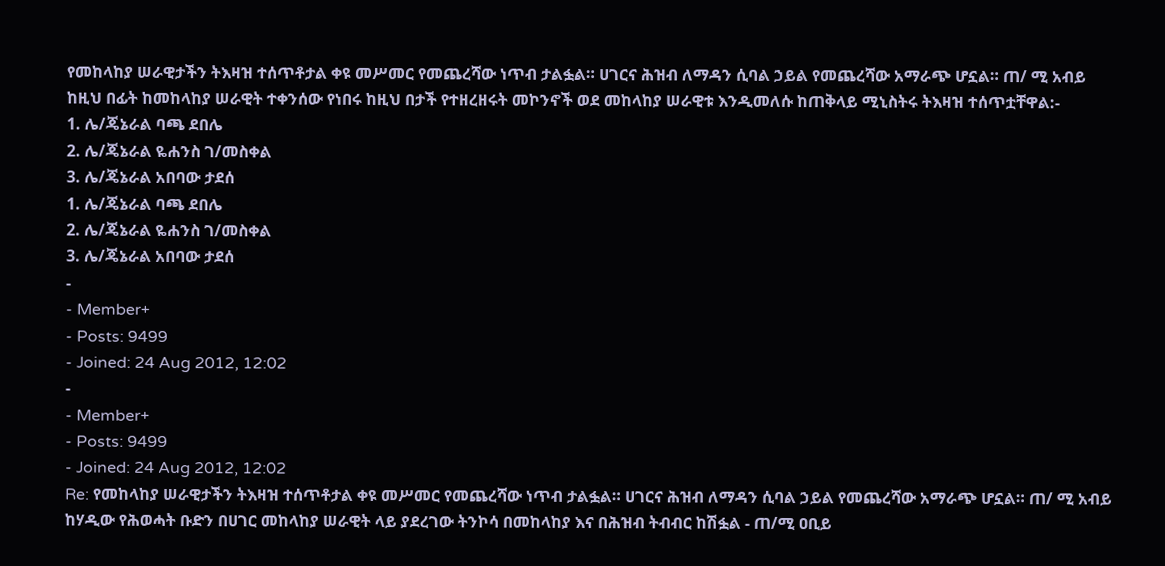የመከላከያ ሠራዊታችን ትእዛዝ ተሰጥቶታል ቀዩ መሥመር የመጨረሻው ነጥብ ታልፏል። ሀገርና ሕዝብ ለማዳን ሲባል ኃይል የመጨረሻው አማራጭ ሆኗል። ጠ/ ሚ አብይ
ከዚህ በፊት ከመከላከያ ሠራዊት ተቀንሰው የነበሩ ከዚህ በታች የተዘረዘሩት መኮንኖች ወደ መከላከያ ሠራዊቱ እንዲመለሱ ከጠቅላይ ሚኒስትሩ ትእዛዝ ተሰጥቷቸዋል:-
1. ሌ/ጄኔራል ባጫ ደበሌ
2. ሌ/ጄኔራል ዬሐንስ ገ/መስቀል
3. ሌ/ጄኔራል አበባው ታደሰ
1. ሌ/ጄኔራል ባጫ ደበሌ
2. ሌ/ጄኔራል ዬሐንስ ገ/መስቀል
3. ሌ/ጄኔራል አበባው ታደሰ
-
- Member+
- Posts: 9499
- Joined: 24 Aug 2012, 12:02
-
- Member+
- Posts: 9499
- Joined: 24 Aug 2012, 12:02
Re: የመከላከያ ሠራዊታችን ትእዛዝ ተሰጥቶታል ቀዩ መሥመር የመጨረሻው ነጥብ ታልፏል። ሀገርና ሕዝብ ለማዳን ሲባል ኃይል የመጨረሻው አማራጭ ሆኗል። ጠ/ ሚ አብይ
ከሃዲው የሕወሓት ቡድን በሀገር መከላከያ ሠራዊት ላይ ያደረገው ትንኮሳ በመከላከያ እና በሕዝብ ትብብር ከሽፏል - ጠ/ሚ ዐቢይ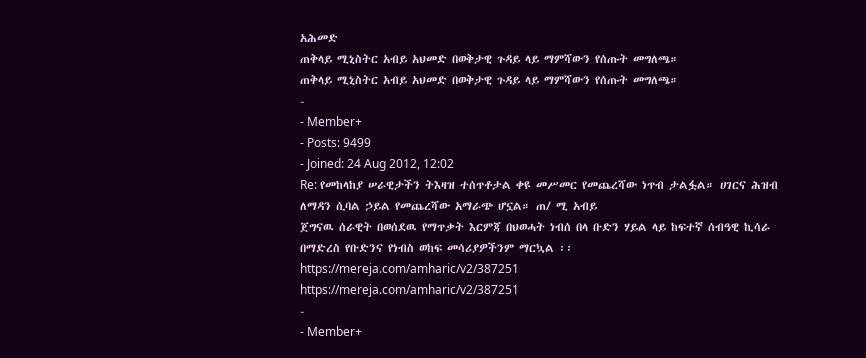አሕመድ
ጠቅላይ ሚኒስትር አብይ አህመድ በወቅታዊ ጉዳይ ላይ ማምሻውን የሰጡት መግለጫ።
ጠቅላይ ሚኒስትር አብይ አህመድ በወቅታዊ ጉዳይ ላይ ማምሻውን የሰጡት መግለጫ።
-
- Member+
- Posts: 9499
- Joined: 24 Aug 2012, 12:02
Re: የመከላከያ ሠራዊታችን ትእዛዝ ተሰጥቶታል ቀዩ መሥመር የመጨረሻው ነጥብ ታልፏል። ሀገርና ሕዝብ ለማዳን ሲባል ኃይል የመጨረሻው አማራጭ ሆኗል። ጠ/ ሚ አብይ
ጀግናዉ ሰራዊት በወሰደዉ የማጥቃት እርምጃ በህወሓት ነብሰ በላ ቡድን ሃይል ላይ ከፍተኛ ሰብዓዊ ኪሳራ በማድረስ የቡድንና የነብስ ወከፍ መሳሪያዎችንም ማርኳል ፡፡
https://mereja.com/amharic/v2/387251
https://mereja.com/amharic/v2/387251
-
- Member+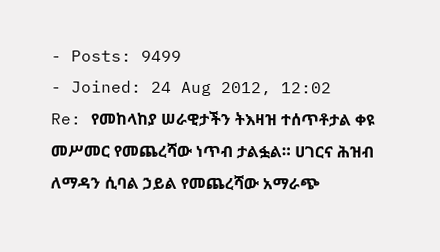- Posts: 9499
- Joined: 24 Aug 2012, 12:02
Re: የመከላከያ ሠራዊታችን ትእዛዝ ተሰጥቶታል ቀዩ መሥመር የመጨረሻው ነጥብ ታልፏል። ሀገርና ሕዝብ ለማዳን ሲባል ኃይል የመጨረሻው አማራጭ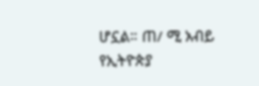ሆኗል። ጠ/ ሚ አብይ
የኢትዮጵያ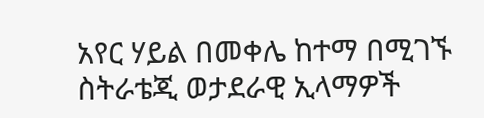አየር ሃይል በመቀሌ ከተማ በሚገኙ ስትራቴጂ ወታደራዊ ኢላማዎች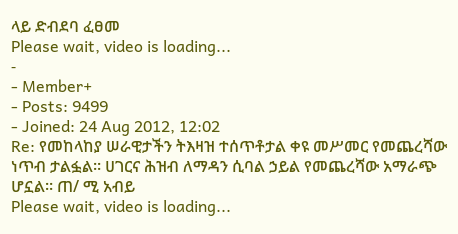ላይ ድብደባ ፈፀመ
Please wait, video is loading...
-
- Member+
- Posts: 9499
- Joined: 24 Aug 2012, 12:02
Re: የመከላከያ ሠራዊታችን ትእዛዝ ተሰጥቶታል ቀዩ መሥመር የመጨረሻው ነጥብ ታልፏል። ሀገርና ሕዝብ ለማዳን ሲባል ኃይል የመጨረሻው አማራጭ ሆኗል። ጠ/ ሚ አብይ
Please wait, video is loading...